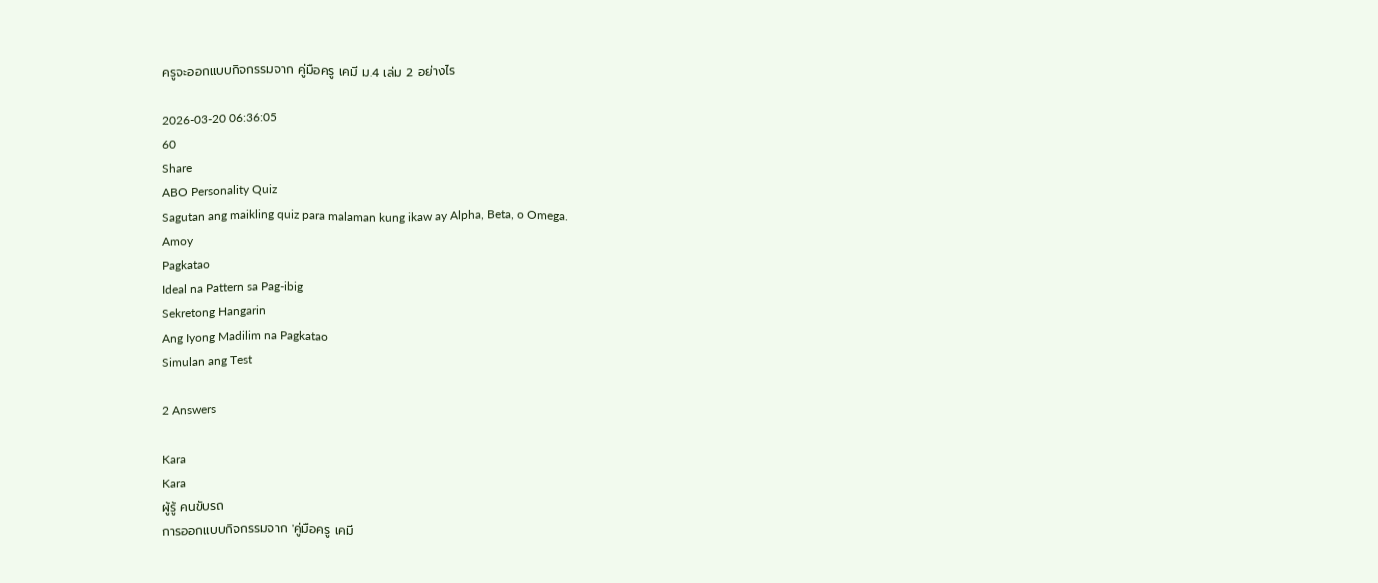ครูจะออกแบบกิจกรรมจาก คู่มือครู เคมี ม.4 เล่ม 2 อย่างไร

2026-03-20 06:36:05
60
Share
ABO Personality Quiz
Sagutan ang maikling quiz para malaman kung ikaw ay Alpha, Beta, o Omega.
Amoy
Pagkatao
Ideal na Pattern sa Pag-ibig
Sekretong Hangarin
Ang Iyong Madilim na Pagkatao
Simulan ang Test

2 Answers

Kara
Kara
ผู้รู้ คนขับรถ
การออกแบบกิจกรรมจาก 'คู่มือครู เคมี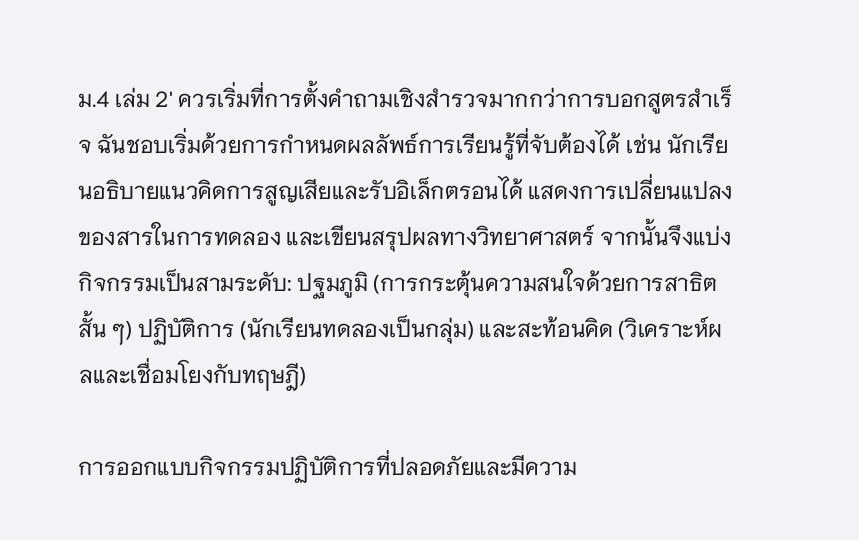ม.4 เล่ม 2' ควรเริ่มที่การตั้งคำถามเชิงสำรวจมากกว่าการบอกสูตรสำเร็จ ฉันชอบเริ่มด้วยการกำหนดผลลัพธ์การเรียนรู้ที่จับต้องได้ เช่น นักเรียนอธิบายแนวคิดการสูญเสียและรับอิเล็กตรอนได้ แสดงการเปลี่ยนแปลงของสารในการทดลอง และเขียนสรุปผลทางวิทยาศาสตร์ จากนั้นจึงแบ่งกิจกรรมเป็นสามระดับ: ปฐมภูมิ (การกระตุ้นความสนใจด้วยการสาธิตสั้น ๆ) ปฏิบัติการ (นักเรียนทดลองเป็นกลุ่ม) และสะท้อนคิด (วิเคราะห์ผลและเชื่อมโยงกับทฤษฎี)

การออกแบบกิจกรรมปฏิบัติการที่ปลอดภัยและมีความ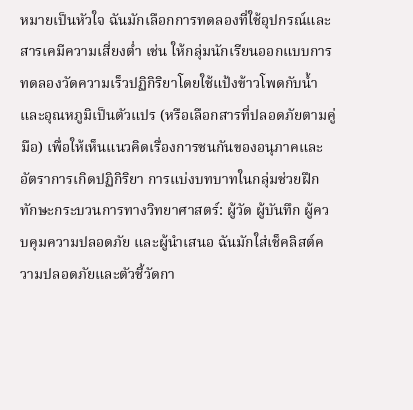หมายเป็นหัวใจ ฉันมักเลือกการทดลองที่ใช้อุปกรณ์และสารเคมีความเสี่ยงต่ำ เช่น ให้กลุ่มนักเรียนออกแบบการทดลองวัดความเร็วปฏิกิริยาโดยใช้แป้งข้าวโพดกับน้ำและอุณหภูมิเป็นตัวแปร (หรือเลือกสารที่ปลอดภัยตามคู่มือ) เพื่อให้เห็นแนวคิดเรื่องการชนกันของอนุภาคและอัตราการเกิดปฏิกิริยา การแบ่งบทบาทในกลุ่มช่วยฝึกทักษะกระบวนการทางวิทยาศาสตร์: ผู้วัด ผู้บันทึก ผู้ควบคุมความปลอดภัย และผู้นำเสนอ ฉันมักใส่เช็คลิสต์ความปลอดภัยและตัวชี้วัดกา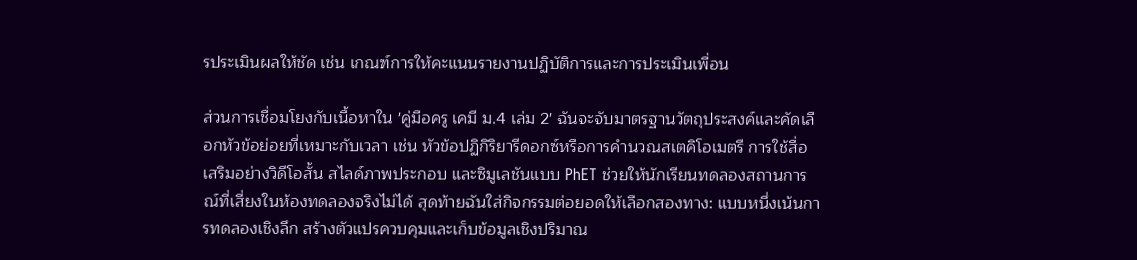รประเมินผลให้ชัด เช่น เกณฑ์การให้คะแนนรายงานปฏิบัติการและการประเมินเพื่อน

ส่วนการเชื่อมโยงกับเนื้อหาใน 'คู่มือครู เคมี ม.4 เล่ม 2' ฉันจะจับมาตรฐานวัตถุประสงค์และคัดเลือกหัวข้อย่อยที่เหมาะกับเวลา เช่น หัวข้อปฏิกิริยารีดอกซ์หรือการคำนวณสเตคิโอเมตรี การใช้สื่อเสริมอย่างวิดีโอสั้น สไลด์ภาพประกอบ และซิมูเลชันแบบ PhET ช่วยให้นักเรียนทดลองสถานการณ์ที่เสี่ยงในห้องทดลองจริงไม่ได้ สุดท้ายฉันใส่กิจกรรมต่อยอดให้เลือกสองทาง: แบบหนึ่งเน้นการทดลองเชิงลึก สร้างตัวแปรควบคุมและเก็บข้อมูลเชิงปริมาณ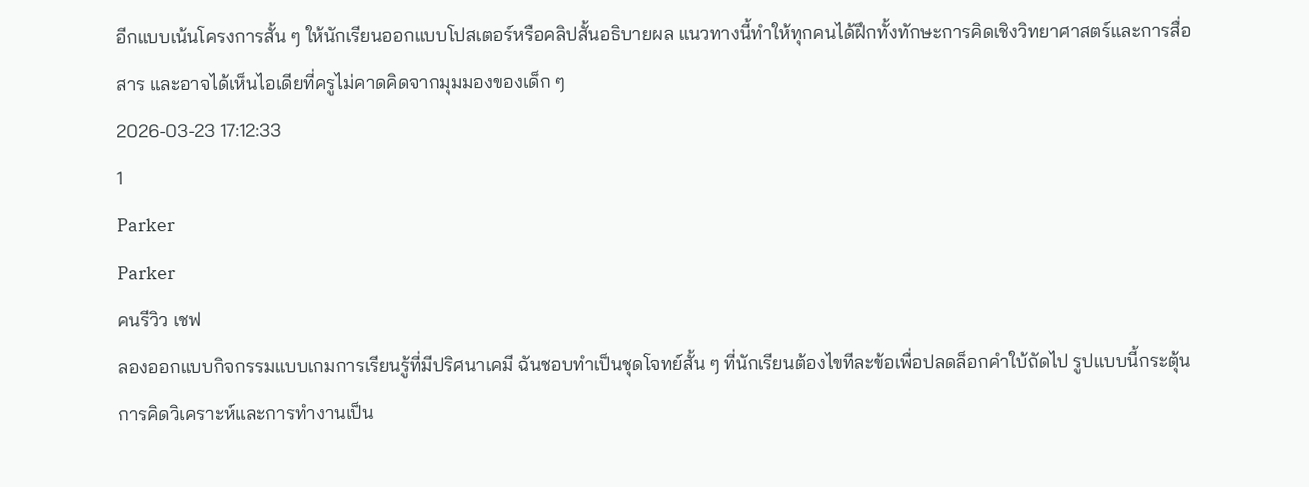อีกแบบเน้นโครงการสั้น ๆ ให้นักเรียนออกแบบโปสเตอร์หรือคลิปสั้นอธิบายผล แนวทางนี้ทำให้ทุกคนได้ฝึกทั้งทักษะการคิดเชิงวิทยาศาสตร์และการสื่อสาร และอาจได้เห็นไอเดียที่ครูไม่คาดคิดจากมุมมองของเด็ก ๆ
2026-03-23 17:12:33
1
Parker
Parker
คนรีวิว เชฟ
ลองออกแบบกิจกรรมแบบเกมการเรียนรู้ที่มีปริศนาเคมี ฉันชอบทำเป็นชุดโจทย์สั้น ๆ ที่นักเรียนต้องไขทีละข้อเพื่อปลดล็อกคำใบ้ถัดไป รูปแบบนี้กระตุ้นการคิดวิเคราะห์และการทำงานเป็น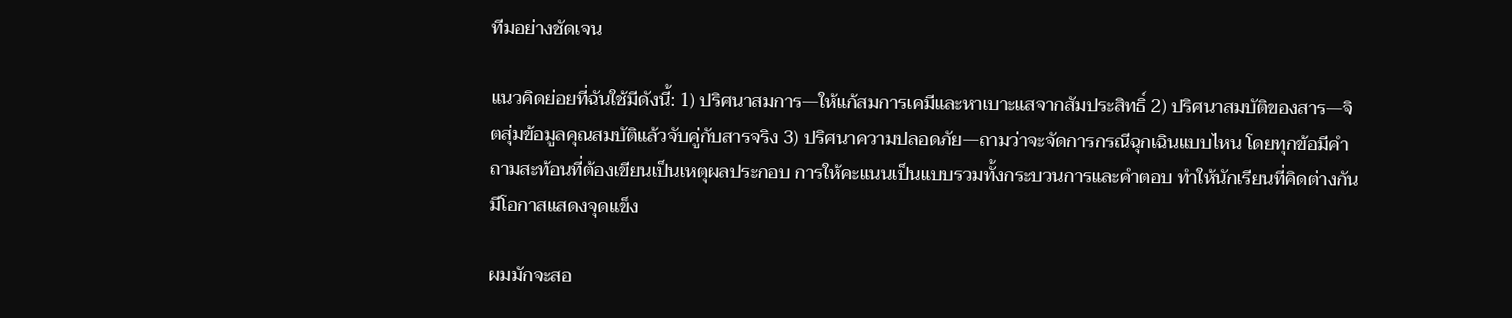ทีมอย่างชัดเจน

แนวคิดย่อยที่ฉันใช้มีดังนี้: 1) ปริศนาสมการ—ให้แก้สมการเคมีและหาเบาะแสจากสัมประสิทธิ์ 2) ปริศนาสมบัติของสาร—จิตสุ่มข้อมูลคุณสมบัติแล้วจับคู่กับสารจริง 3) ปริศนาความปลอดภัย—ถามว่าจะจัดการกรณีฉุกเฉินแบบไหน โดยทุกข้อมีคำถามสะท้อนที่ต้องเขียนเป็นเหตุผลประกอบ การให้คะแนนเป็นแบบรวมทั้งกระบวนการและคำตอบ ทำให้นักเรียนที่คิดต่างกันมีโอกาสแสดงจุดแข็ง

ผมมักจะสอ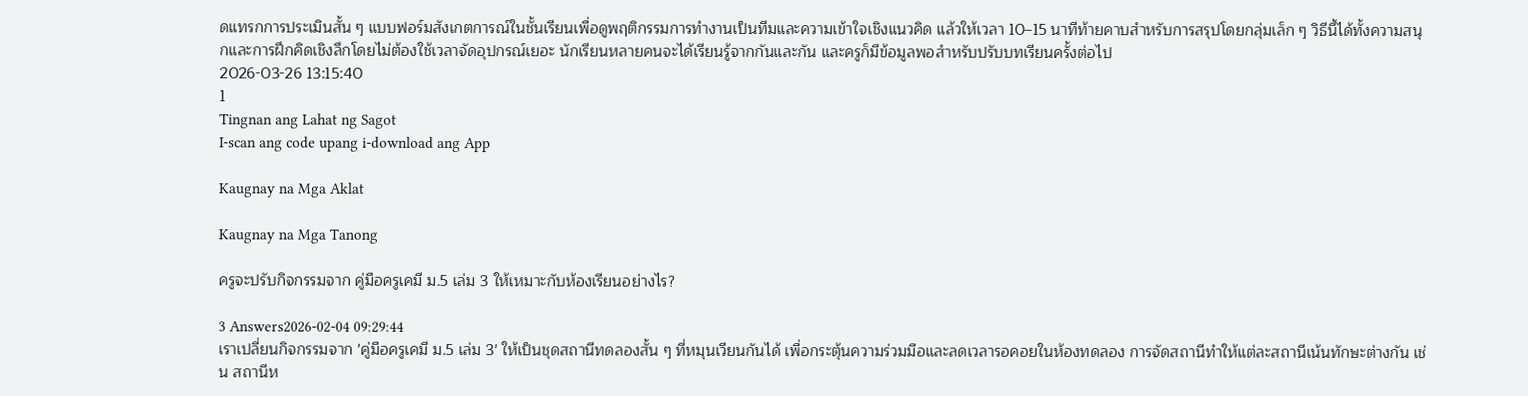ดแทรกการประเมินสั้น ๆ แบบฟอร์มสังเกตการณ์ในชั้นเรียนเพื่อดูพฤติกรรมการทำงานเป็นทีมและความเข้าใจเชิงแนวคิด แล้วให้เวลา 10–15 นาทีท้ายคาบสำหรับการสรุปโดยกลุ่มเล็ก ๆ วิธีนี้ได้ทั้งความสนุกและการฝึกคิดเชิงลึกโดยไม่ต้องใช้เวลาจัดอุปกรณ์เยอะ นักเรียนหลายคนจะได้เรียนรู้จากกันและกัน และครูก็มีข้อมูลพอสำหรับปรับบทเรียนครั้งต่อไป
2026-03-26 13:15:40
1
Tingnan ang Lahat ng Sagot
I-scan ang code upang i-download ang App

Kaugnay na Mga Aklat

Kaugnay na Mga Tanong

ครูจะปรับกิจกรรมจาก คู่มือครูเคมี ม.5 เล่ม 3 ให้เหมาะกับห้องเรียนอย่างไร?

3 Answers2026-02-04 09:29:44
เราเปลี่ยนกิจกรรมจาก 'คู่มือครูเคมี ม.5 เล่ม 3' ให้เป็นชุดสถานีทดลองสั้น ๆ ที่หมุนเวียนกันได้ เพื่อกระตุ้นความร่วมมือและลดเวลารอคอยในห้องทดลอง การจัดสถานีทำให้แต่ละสถานีเน้นทักษะต่างกัน เช่น สถานีห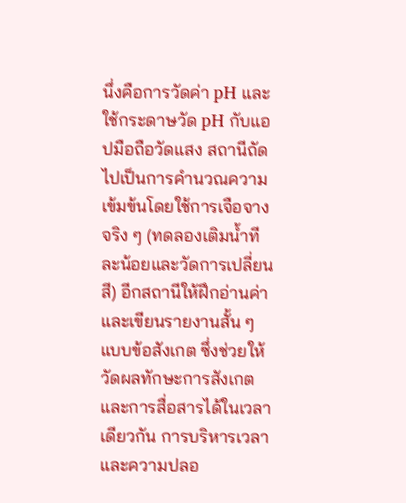นึ่งคือการวัดค่า pH และใช้กระดาษวัด pH กับแอปมือถือวัดแสง สถานีถัดไปเป็นการคำนวณความเข้มข้นโดยใช้การเจือจางจริง ๆ (ทดลองเติมน้ำทีละน้อยและวัดการเปลี่ยนสี) อีกสถานีให้ฝึกอ่านค่าและเขียนรายงานสั้น ๆ แบบข้อสังเกต ซึ่งช่วยให้วัดผลทักษะการสังเกตและการสื่อสารได้ในเวลาเดียวกัน การบริหารเวลาและความปลอ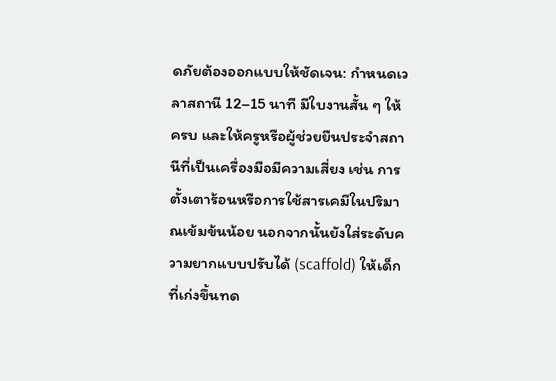ดภัยต้องออกแบบให้ชัดเจน: กำหนดเวลาสถานี 12–15 นาที มีใบงานสั้น ๆ ให้ครบ และให้ครูหรือผู้ช่วยยืนประจำสถานีที่เป็นเครื่องมือมีความเสี่ยง เช่น การตั้งเตาร้อนหรือการใช้สารเคมีในปริมาณเข้มข้นน้อย นอกจากนั้นยังใส่ระดับความยากแบบปรับได้ (scaffold) ให้เด็กที่เก่งขึ้นทด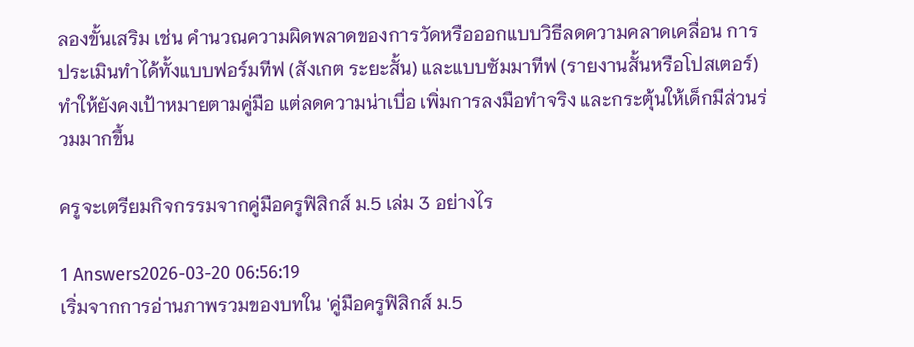ลองขั้นเสริม เช่น คำนวณความผิดพลาดของการวัดหรือออกแบบวิธีลดความคลาดเคลื่อน การประเมินทำได้ทั้งแบบฟอร์มทีฟ (สังเกต ระยะสั้น) และแบบซัมมาทีฟ (รายงานสั้นหรือโปสเตอร์) ทำให้ยังคงเป้าหมายตามคู่มือ แต่ลดความน่าเบื่อ เพิ่มการลงมือทำจริง และกระตุ้นให้เด็กมีส่วนร่วมมากขึ้น

ครูจะเตรียมกิจกรรมจากคู่มือครูฟิสิกส์ ม.5 เล่ม 3 อย่างไร

1 Answers2026-03-20 06:56:19
เริ่มจากการอ่านภาพรวมของบทใน 'คู่มือครูฟิสิกส์ ม.5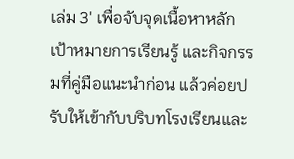เล่ม 3' เพื่อจับจุดเนื้อหาหลัก เป้าหมายการเรียนรู้ และกิจกรรมที่คู่มือแนะนำก่อน แล้วค่อยปรับให้เข้ากับบริบทโรงเรียนและ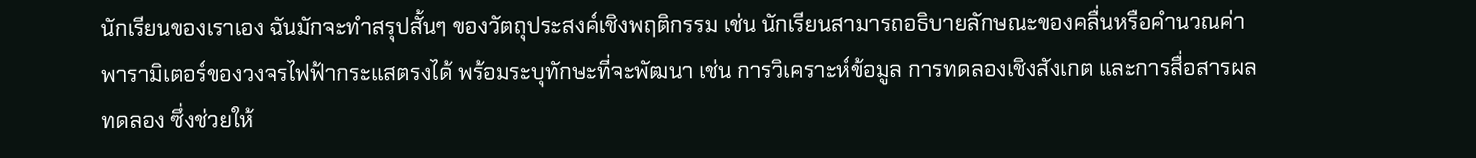นักเรียนของเราเอง ฉันมักจะทำสรุปสั้นๆ ของวัตถุประสงค์เชิงพฤติกรรม เช่น นักเรียนสามารถอธิบายลักษณะของคลื่นหรือคำนวณค่าพารามิเตอร์ของวงจรไฟฟ้ากระแสตรงได้ พร้อมระบุทักษะที่จะพัฒนา เช่น การวิเคราะห์ข้อมูล การทดลองเชิงสังเกต และการสื่อสารผลทดลอง ซึ่งช่วยให้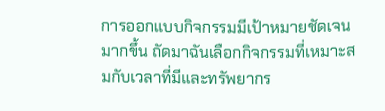การออกแบบกิจกรรมมีเป้าหมายชัดเจนมากขึ้น ถัดมาฉันเลือกกิจกรรมที่เหมาะสมกับเวลาที่มีและทรัพยากร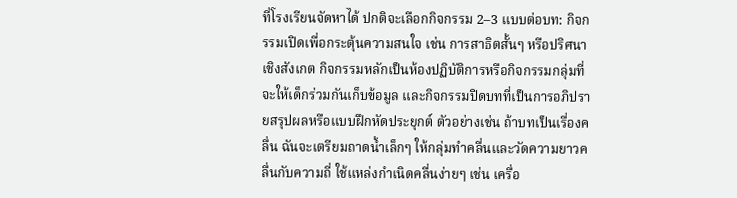ที่โรงเรียนจัดหาได้ ปกติจะเลือกกิจกรรม 2–3 แบบต่อบท: กิจกรรมเปิดเพื่อกระตุ้นความสนใจ เช่น การสาธิตสั้นๆ หรือปริศนาเชิงสังเกต กิจกรรมหลักเป็นห้องปฏิบัติการหรือกิจกรรมกลุ่มที่จะให้เด็กร่วมกันเก็บข้อมูล และกิจกรรมปิดบทที่เป็นการอภิปรายสรุปผลหรือแบบฝึกหัดประยุกต์ ตัวอย่างเช่น ถ้าบทเป็นเรื่องคลื่น ฉันจะเตรียมถาดน้ำเล็กๆ ให้กลุ่มทำคลื่นและวัดความยาวคลื่นกับความถี่ ใช้แหล่งกำเนิดคลื่นง่ายๆ เช่น เครื่อ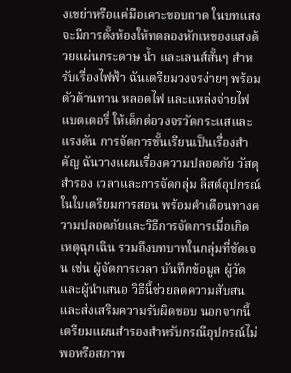งเขย่าหรือแค่มือเคาะขอบถาด ในบทแสงจะมีการตั้งห้องให้ทดลองหักเหของแสงด้วยแผ่นกระดาษ น้ำ และเลนส์สั้นๆ สำหรับเรื่องไฟฟ้า ฉันเตรียมวงจรง่ายๆ พร้อมตัวต้านทาน หลอดไฟ และแหล่งจ่ายไฟแบตเตอรี่ ให้เด็กต่อวงจรวัดกระแสและแรงดัน การจัดการชั้นเรียนเป็นเรื่องสำคัญ ฉันวางแผนเรื่องความปลอดภัย วัสดุสำรอง เวลาและการจัดกลุ่ม ลิสต์อุปกรณ์ในใบเตรียมการสอน พร้อมคำเตือนทางความปลอดภัยและวิธีการจัดการเมื่อเกิดเหตุฉุกเฉิน รวมถึงบทบาทในกลุ่มที่ชัดเจน เช่น ผู้จัดการเวลา บันทึกข้อมูล ผู้วัด และผู้นำเสนอ วิธีนี้ช่วยลดความสับสนและส่งเสริมความรับผิดชอบ นอกจากนี้เตรียมแผนสำรองสำหรับกรณีอุปกรณ์ไม่พอหรือสภาพ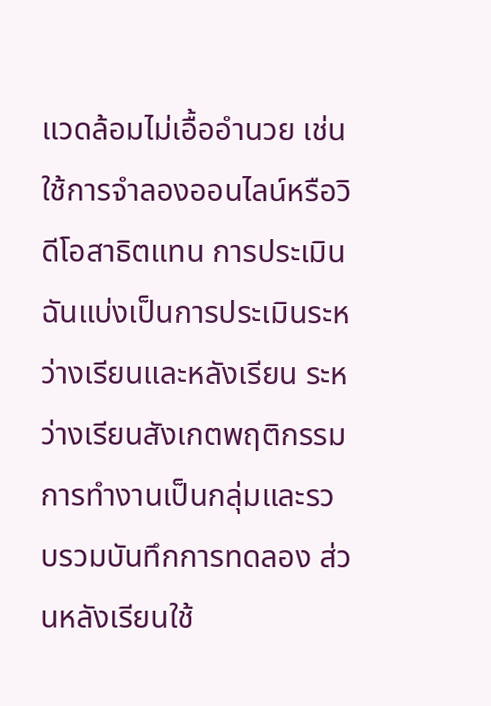แวดล้อมไม่เอื้ออำนวย เช่น ใช้การจำลองออนไลน์หรือวิดีโอสาธิตแทน การประเมินฉันแบ่งเป็นการประเมินระหว่างเรียนและหลังเรียน ระหว่างเรียนสังเกตพฤติกรรมการทำงานเป็นกลุ่มและรวบรวมบันทึกการทดลอง ส่วนหลังเรียนใช้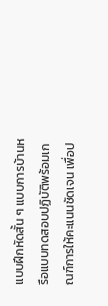แบบฝึกหัดสั้น ๆ แบบการบ้านหรือแบบทดสอบปฏิบัติพร้อมเกณฑ์การให้คะแนนชัดเจน เพื่อป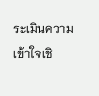ระเมินความเข้าใจเชิ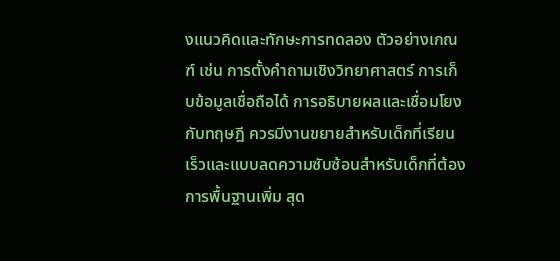งแนวคิดและทักษะการทดลอง ตัวอย่างเกณฑ์ เช่น การตั้งคำถามเชิงวิทยาศาสตร์ การเก็บข้อมูลเชื่อถือได้ การอธิบายผลและเชื่อมโยงกับทฤษฎี ควรมีงานขยายสำหรับเด็กที่เรียนเร็วและแบบลดความซับซ้อนสำหรับเด็กที่ต้องการพื้นฐานเพิ่ม สุด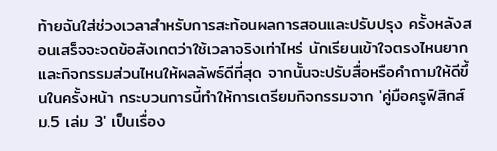ท้ายฉันใส่ช่วงเวลาสำหรับการสะท้อนผลการสอนและปรับปรุง ครั้งหลังสอนเสร็จจะจดข้อสังเกตว่าใช้เวลาจริงเท่าไหร่ นักเรียนเข้าใจตรงไหนยาก และกิจกรรมส่วนไหนให้ผลลัพธ์ดีที่สุด จากนั้นจะปรับสื่อหรือคำถามให้ดีขึ้นในครั้งหน้า กระบวนการนี้ทำให้การเตรียมกิจกรรมจาก 'คู่มือครูฟิสิกส์ ม.5 เล่ม 3' เป็นเรื่อง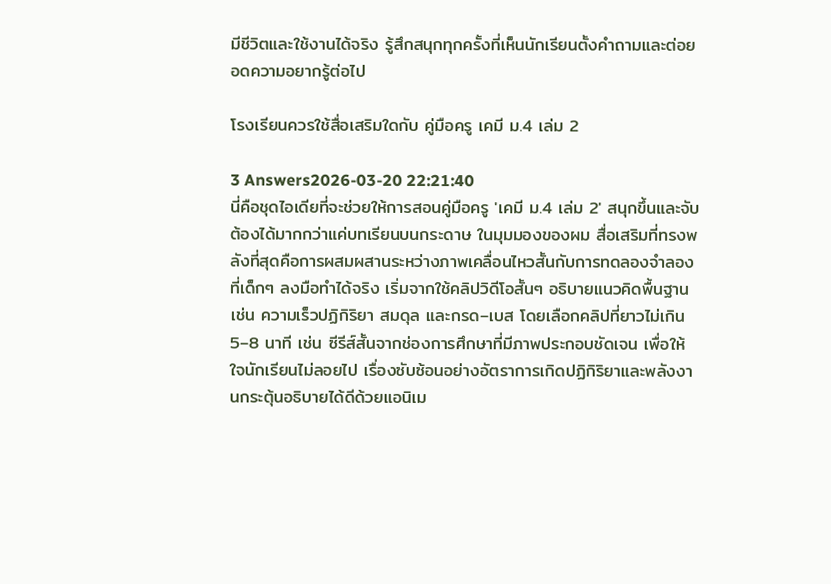มีชีวิตและใช้งานได้จริง รู้สึกสนุกทุกครั้งที่เห็นนักเรียนตั้งคำถามและต่อยอดความอยากรู้ต่อไป

โรงเรียนควรใช้สื่อเสริมใดกับ คู่มือครู เคมี ม.4 เล่ม 2

3 Answers2026-03-20 22:21:40
นี่คือชุดไอเดียที่จะช่วยให้การสอนคู่มือครู 'เคมี ม.4 เล่ม 2' สนุกขึ้นและจับต้องได้มากกว่าแค่บทเรียนบนกระดาษ ในมุมมองของผม สื่อเสริมที่ทรงพลังที่สุดคือการผสมผสานระหว่างภาพเคลื่อนไหวสั้นกับการทดลองจำลองที่เด็กๆ ลงมือทำได้จริง เริ่มจากใช้คลิปวิดีโอสั้นๆ อธิบายแนวคิดพื้นฐาน เช่น ความเร็วปฏิกิริยา สมดุล และกรด–เบส โดยเลือกคลิปที่ยาวไม่เกิน 5–8 นาที เช่น ซีรีส์สั้นจากช่องการศึกษาที่มีภาพประกอบชัดเจน เพื่อให้ใจนักเรียนไม่ลอยไป เรื่องซับซ้อนอย่างอัตราการเกิดปฏิกิริยาและพลังงานกระตุ้นอธิบายได้ดีด้วยแอนิเม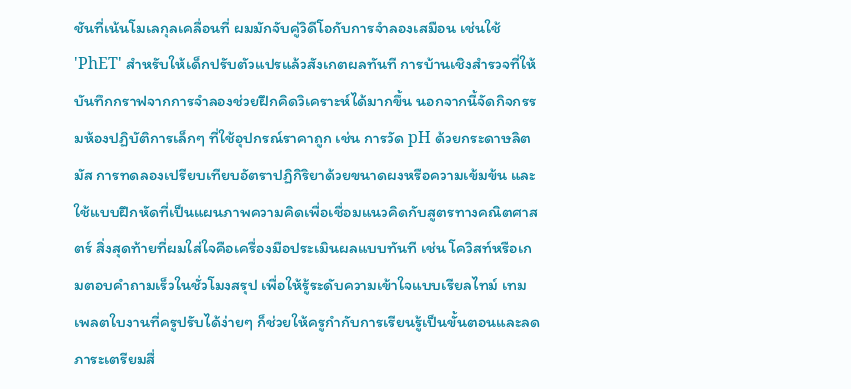ชันที่เน้นโมเลกุลเคลื่อนที่ ผมมักจับคู่วิดีโอกับการจำลองเสมือน เช่นใช้ 'PhET' สำหรับให้เด็กปรับตัวแปรแล้วสังเกตผลทันที การบ้านเชิงสำรวจที่ให้บันทึกกราฟจากการจำลองช่วยฝึกคิดวิเคราะห์ได้มากขึ้น นอกจากนี้จัดกิจกรรมห้องปฏิบัติการเล็กๆ ที่ใช้อุปกรณ์ราคาถูก เช่น การวัด pH ด้วยกระดาษลิตมัส การทดลองเปรียบเทียบอัตราปฏิกิริยาด้วยขนาดผงหรือความเข้มข้น และใช้แบบฝึกหัดที่เป็นแผนภาพความคิดเพื่อเชื่อมแนวคิดกับสูตรทางคณิตศาสตร์ สิ่งสุดท้ายที่ผมใส่ใจคือเครื่องมือประเมินผลแบบทันที เช่น โควิสท์หรือเกมตอบคำถามเร็วในชั่วโมงสรุป เพื่อให้รู้ระดับความเข้าใจแบบเรียลไทม์ เทมเพลตใบงานที่ครูปรับได้ง่ายๆ ก็ช่วยให้ครูกำกับการเรียนรู้เป็นขั้นตอนและลดภาระเตรียมสื่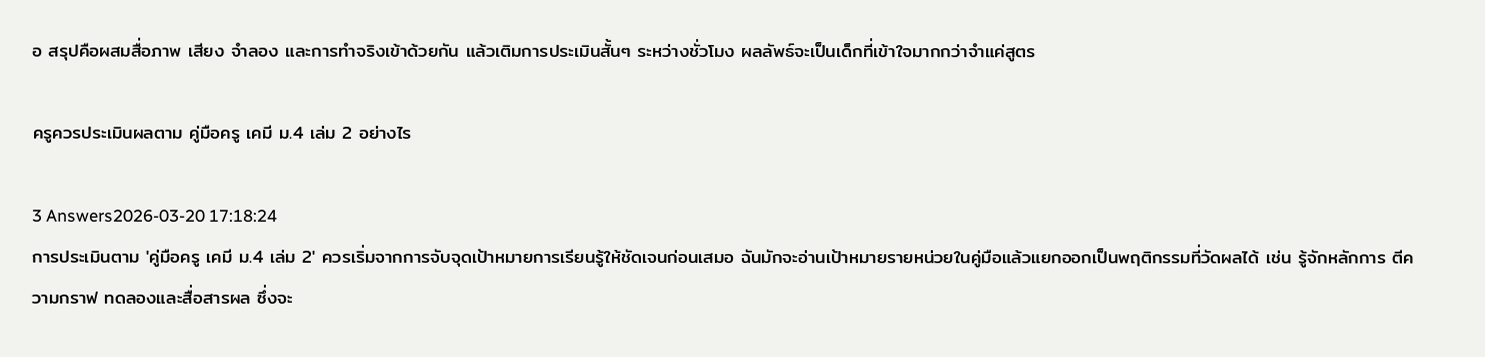อ สรุปคือผสมสื่อภาพ เสียง จำลอง และการทำจริงเข้าด้วยกัน แล้วเติมการประเมินสั้นๆ ระหว่างชั่วโมง ผลลัพธ์จะเป็นเด็กที่เข้าใจมากกว่าจำแค่สูตร

ครูควรประเมินผลตาม คู่มือครู เคมี ม.4 เล่ม 2 อย่างไร

3 Answers2026-03-20 17:18:24
การประเมินตาม 'คู่มือครู เคมี ม.4 เล่ม 2' ควรเริ่มจากการจับจุดเป้าหมายการเรียนรู้ให้ชัดเจนก่อนเสมอ ฉันมักจะอ่านเป้าหมายรายหน่วยในคู่มือแล้วแยกออกเป็นพฤติกรรมที่วัดผลได้ เช่น รู้จักหลักการ ตีความกราฟ ทดลองและสื่อสารผล ซึ่งจะ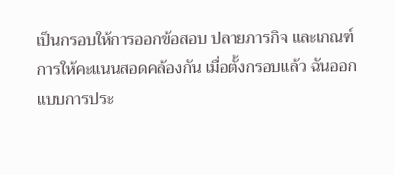เป็นกรอบให้การออกข้อสอบ ปลายภารกิจ และเกณฑ์การให้คะแนนสอดคล้องกัน เมื่อตั้งกรอบแล้ว ฉันออกแบบการประ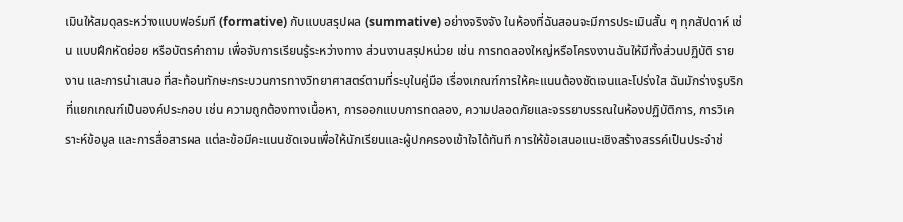เมินให้สมดุลระหว่างแบบฟอร์มที (formative) กับแบบสรุปผล (summative) อย่างจริงจัง ในห้องที่ฉันสอนจะมีการประเมินสั้น ๆ ทุกสัปดาห์ เช่น แบบฝึกหัดย่อย หรือบัตรคำถาม เพื่อจับการเรียนรู้ระหว่างทาง ส่วนงานสรุปหน่วย เช่น การทดลองใหญ่หรือโครงงานฉันให้มีทั้งส่วนปฏิบัติ รายงาน และการนำเสนอ ที่สะท้อนทักษะกระบวนการทางวิทยาศาสตร์ตามที่ระบุในคู่มือ เรื่องเกณฑ์การให้คะแนนต้องชัดเจนและโปร่งใส ฉันมักร่างรูบริกที่แยกเกณฑ์เป็นองค์ประกอบ เช่น ความถูกต้องทางเนื้อหา, การออกแบบการทดลอง, ความปลอดภัยและจรรยาบรรณในห้องปฏิบัติการ, การวิเคราะห์ข้อมูล และการสื่อสารผล แต่ละข้อมีคะแนนชัดเจนเพื่อให้นักเรียนและผู้ปกครองเข้าใจได้ทันที การให้ข้อเสนอแนะเชิงสร้างสรรค์เป็นประจำช่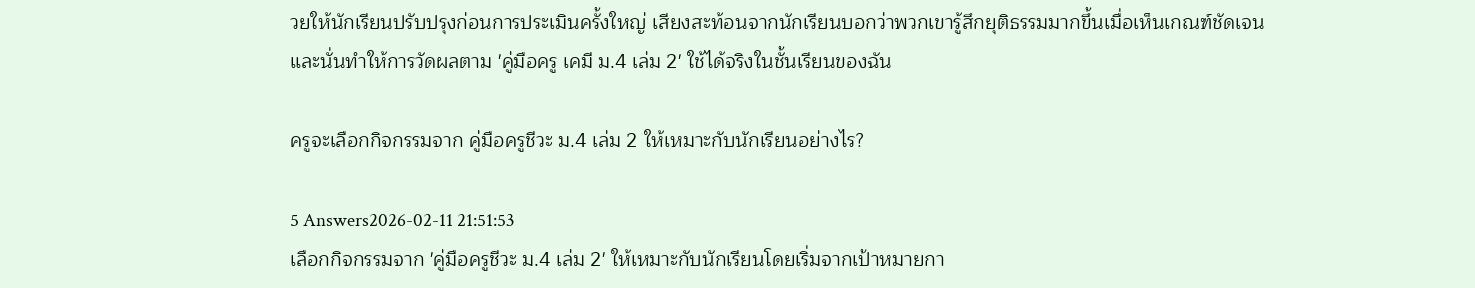วยให้นักเรียนปรับปรุงก่อนการประเมินครั้งใหญ่ เสียงสะท้อนจากนักเรียนบอกว่าพวกเขารู้สึกยุติธรรมมากขึ้นเมื่อเห็นเกณฑ์ชัดเจน และนั่นทำให้การวัดผลตาม 'คู่มือครู เคมี ม.4 เล่ม 2' ใช้ได้จริงในชั้นเรียนของฉัน

ครูจะเลือกกิจกรรมจาก คู่มือครูชีวะ ม.4 เล่ม 2 ให้เหมาะกับนักเรียนอย่างไร?

5 Answers2026-02-11 21:51:53
เลือกกิจกรรมจาก 'คู่มือครูชีวะ ม.4 เล่ม 2' ให้เหมาะกับนักเรียนโดยเริ่มจากเป้าหมายกา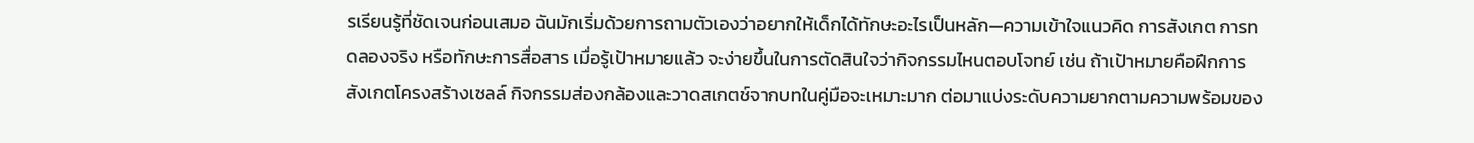รเรียนรู้ที่ชัดเจนก่อนเสมอ ฉันมักเริ่มด้วยการถามตัวเองว่าอยากให้เด็กได้ทักษะอะไรเป็นหลัก—ความเข้าใจแนวคิด การสังเกต การทดลองจริง หรือทักษะการสื่อสาร เมื่อรู้เป้าหมายแล้ว จะง่ายขึ้นในการตัดสินใจว่ากิจกรรมไหนตอบโจทย์ เช่น ถ้าเป้าหมายคือฝึกการสังเกตโครงสร้างเซลล์ กิจกรรมส่องกล้องและวาดสเกตช์จากบทในคู่มือจะเหมาะมาก ต่อมาแบ่งระดับความยากตามความพร้อมของ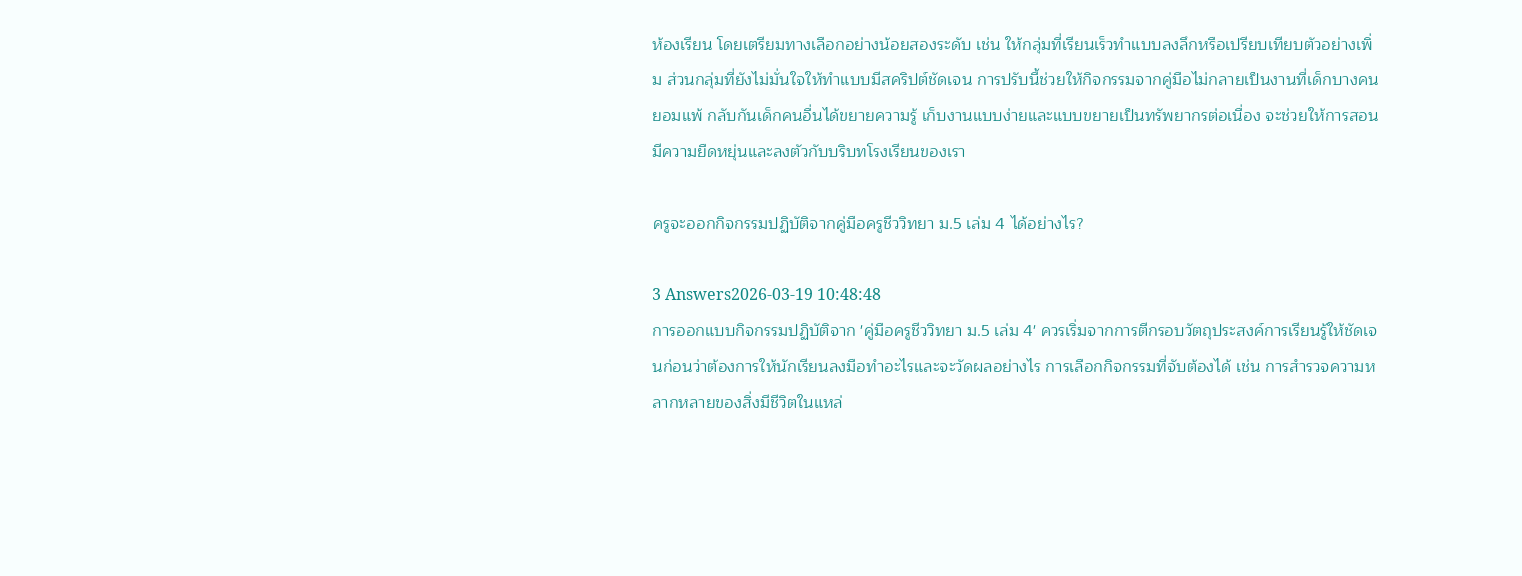ห้องเรียน โดยเตรียมทางเลือกอย่างน้อยสองระดับ เช่น ให้กลุ่มที่เรียนเร็วทำแบบลงลึกหรือเปรียบเทียบตัวอย่างเพิ่ม ส่วนกลุ่มที่ยังไม่มั่นใจให้ทำแบบมีสคริปต์ชัดเจน การปรับนี้ช่วยให้กิจกรรมจากคู่มือไม่กลายเป็นงานที่เด็กบางคนยอมแพ้ กลับกันเด็กคนอื่นได้ขยายความรู้ เก็บงานแบบง่ายและแบบขยายเป็นทรัพยากรต่อเนื่อง จะช่วยให้การสอนมีความยืดหยุ่นและลงตัวกับบริบทโรงเรียนของเรา

ครูจะออกกิจกรรมปฏิบัติจากคู่มือครูชีววิทยา ม.5 เล่ม 4 ได้อย่างไร?

3 Answers2026-03-19 10:48:48
การออกแบบกิจกรรมปฏิบัติจาก 'คู่มือครูชีววิทยา ม.5 เล่ม 4' ควรเริ่มจากการตีกรอบวัตถุประสงค์การเรียนรู้ให้ชัดเจนก่อนว่าต้องการให้นักเรียนลงมือทำอะไรและจะวัดผลอย่างไร การเลือกกิจกรรมที่จับต้องได้ เช่น การสำรวจความหลากหลายของสิ่งมีชีวิตในแหล่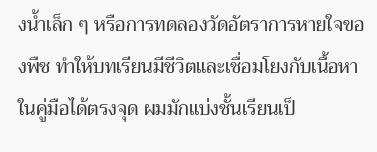งน้ำเล็ก ๆ หรือการทดลองวัดอัตราการหายใจของพืช ทำให้บทเรียนมีชีวิตและเชื่อมโยงกับเนื้อหาในคู่มือได้ตรงจุด ผมมักแบ่งชั้นเรียนเป็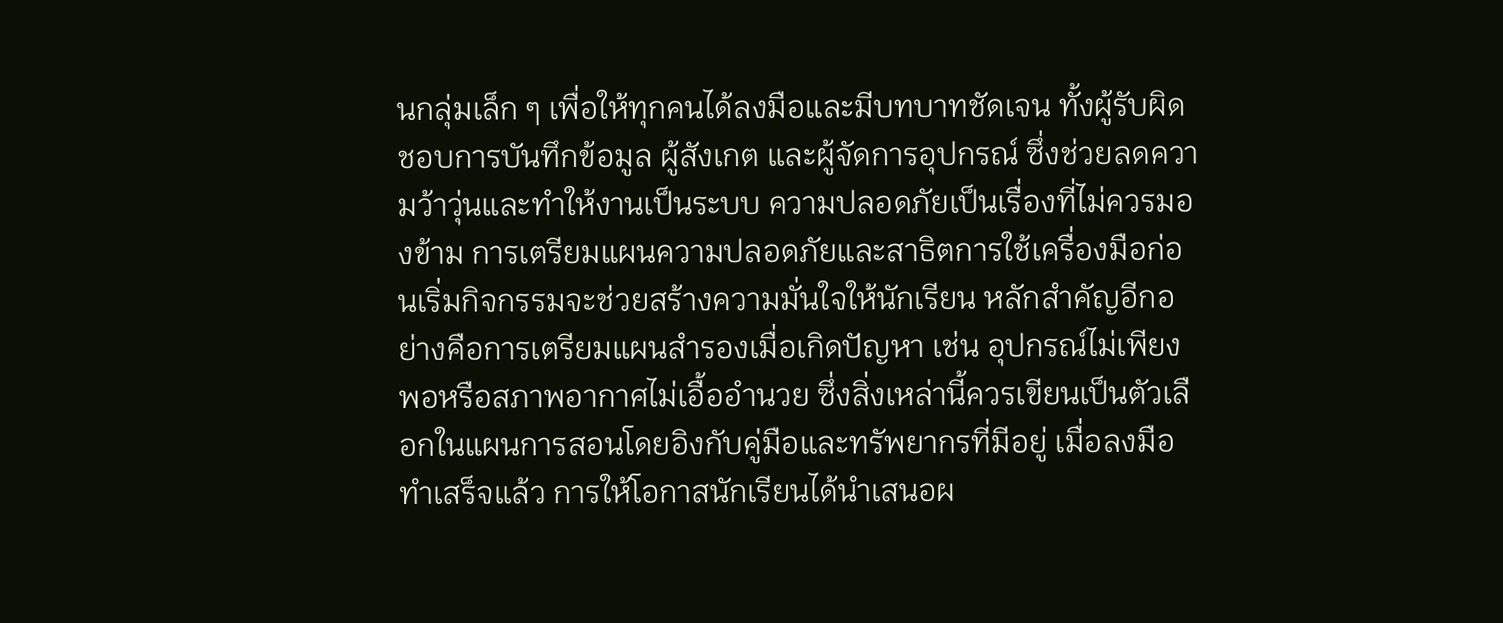นกลุ่มเล็ก ๆ เพื่อให้ทุกคนได้ลงมือและมีบทบาทชัดเจน ทั้งผู้รับผิดชอบการบันทึกข้อมูล ผู้สังเกต และผู้จัดการอุปกรณ์ ซึ่งช่วยลดความว้าวุ่นและทำให้งานเป็นระบบ ความปลอดภัยเป็นเรื่องที่ไม่ควรมองข้าม การเตรียมแผนความปลอดภัยและสาธิตการใช้เครื่องมือก่อนเริ่มกิจกรรมจะช่วยสร้างความมั่นใจให้นักเรียน หลักสำคัญอีกอย่างคือการเตรียมแผนสำรองเมื่อเกิดปัญหา เช่น อุปกรณ์ไม่เพียงพอหรือสภาพอากาศไม่เอื้ออำนวย ซึ่งสิ่งเหล่านี้ควรเขียนเป็นตัวเลือกในแผนการสอนโดยอิงกับคู่มือและทรัพยากรที่มีอยู่ เมื่อลงมือทำเสร็จแล้ว การให้โอกาสนักเรียนได้นำเสนอผ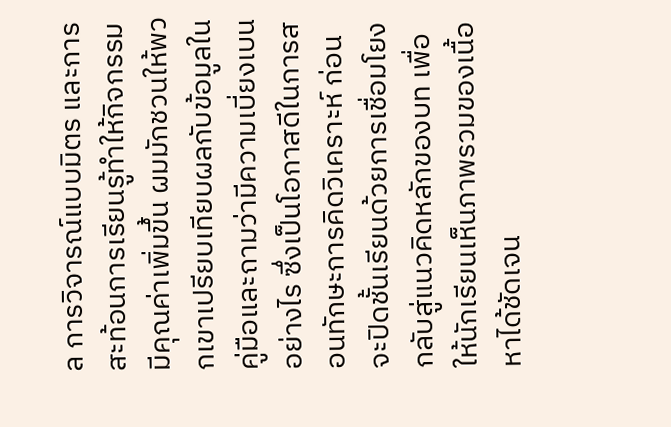ล การวิจารณ์แบบมิตร และการสะท้อนการเรียนรู้ทำให้กิจกรรมมีคุณค่าเพิ่มขึ้น ผมมักชวนให้พวกเขาเปรียบเทียบผลกับข้อมูลในคู่มือและถามว่ามีความเบี่ยงเบนอย่างไร ซึ่งเป็นโอกาสดีในการสอนทักษะการคิดวิเคราะห์ ก่อนจะปิดชั้นเรียนด้วยการเชื่อมโยงกลับสู่แนวคิดหลักของบท เพื่อให้นักเรียนเห็นภาพรวมของเนื้อหาได้ชัดเจน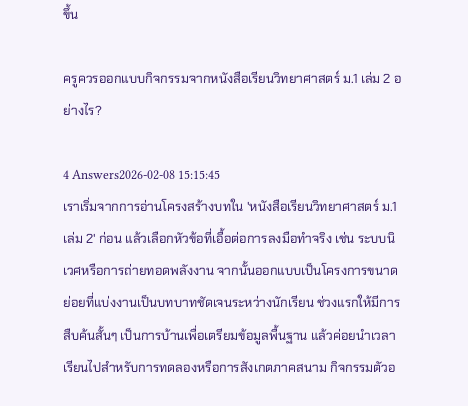ขึ้น

ครูควรออกแบบกิจกรรมจากหนังสือเรียนวิทยาศาสตร์ ม.1 เล่ม 2 อย่างไร?

4 Answers2026-02-08 15:15:45
เราเริ่มจากการอ่านโครงสร้างบทใน 'หนังสือเรียนวิทยาศาสตร์ ม.1 เล่ม 2' ก่อน แล้วเลือกหัวข้อที่เอื้อต่อการลงมือทําจริง เช่น ระบบนิเวศหรือการถ่ายทอดพลังงาน จากนั้นออกแบบเป็นโครงการขนาดย่อยที่แบ่งงานเป็นบทบาทชัดเจนระหว่างนักเรียน ช่วงแรกให้มีการสืบค้นสั้นๆ เป็นการบ้านเพื่อเตรียมข้อมูลพื้นฐาน แล้วค่อยนําเวลาเรียนไปสําหรับการทดลองหรือการสังเกตภาคสนาม กิจกรรมตัวอ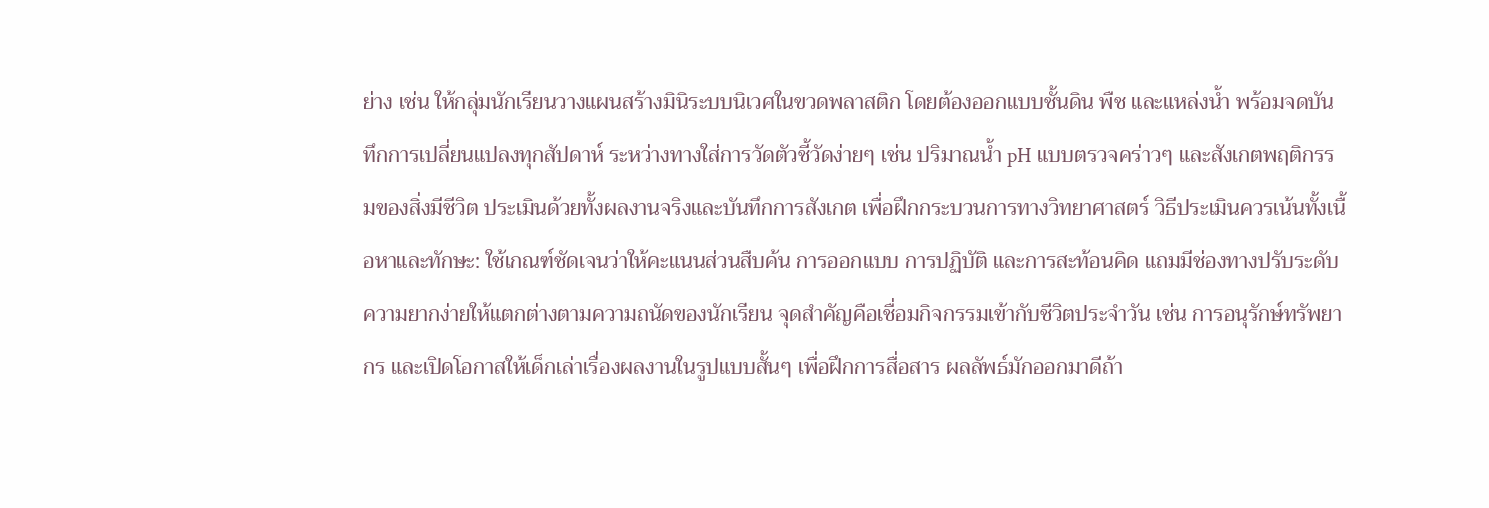ย่าง เช่น ให้กลุ่มนักเรียนวางแผนสร้างมินิระบบนิเวศในขวดพลาสติก โดยต้องออกแบบชั้นดิน พืช และแหล่งน้ำ พร้อมจดบันทึกการเปลี่ยนแปลงทุกสัปดาห์ ระหว่างทางใส่การวัดตัวชี้วัดง่ายๆ เช่น ปริมาณน้ำ pH แบบตรวจคร่าวๆ และสังเกตพฤติกรรมของสิ่งมีชีวิต ประเมินด้วยทั้งผลงานจริงและบันทึกการสังเกต เพื่อฝึกกระบวนการทางวิทยาศาสตร์ วิธีประเมินควรเน้นทั้งเนื้อหาและทักษะ: ใช้เกณฑ์ชัดเจนว่าให้คะแนนส่วนสืบค้น การออกแบบ การปฏิบัติ และการสะท้อนคิด แถมมีช่องทางปรับระดับความยากง่ายให้แตกต่างตามความถนัดของนักเรียน จุดสำคัญคือเชื่อมกิจกรรมเข้ากับชีวิตประจำวัน เช่น การอนุรักษ์ทรัพยากร และเปิดโอกาสให้เด็กเล่าเรื่องผลงานในรูปแบบสั้นๆ เพื่อฝึกการสื่อสาร ผลลัพธ์มักออกมาดีถ้า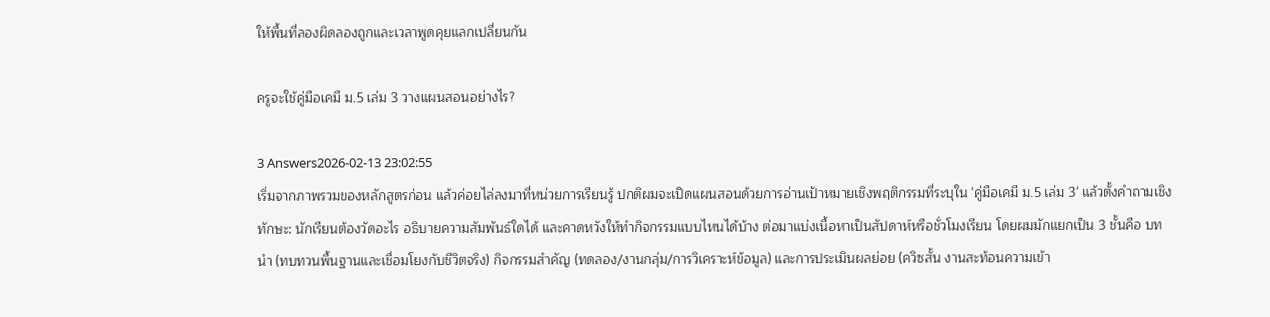ให้พื้นที่ลองผิดลองถูกและเวลาพูดคุยแลกเปลี่ยนกัน

ครูจะใช้คู่มือเคมี ม.5 เล่ม 3 วางแผนสอนอย่างไร?

3 Answers2026-02-13 23:02:55
เริ่มจากภาพรวมของหลักสูตรก่อน แล้วค่อยไล่ลงมาที่หน่วยการเรียนรู้ ปกติผมจะเปิดแผนสอนด้วยการอ่านเป้าหมายเชิงพฤติกรรมที่ระบุใน 'คู่มือเคมี ม.5 เล่ม 3' แล้วตั้งคำถามเชิงทักษะ: นักเรียนต้องวัดอะไร อธิบายความสัมพันธ์ใดได้ และคาดหวังให้ทำกิจกรรมแบบไหนได้บ้าง ต่อมาแบ่งเนื้อหาเป็นสัปดาห์หรือชั่วโมงเรียน โดยผมมักแยกเป็น 3 ชั้นคือ บทนำ (ทบทวนพื้นฐานและเชื่อมโยงกับชีวิตจริง) กิจกรรมสำคัญ (ทดลอง/งานกลุ่ม/การวิเคราะห์ข้อมูล) และการประเมินผลย่อย (ควิซสั้น งานสะท้อนความเข้า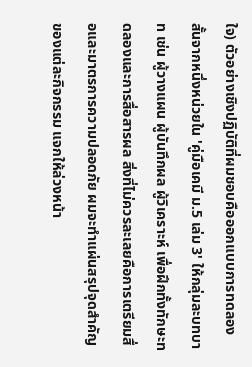ใจ) ตัวอย่างเชิงปฏิบัติที่ผมชอบคือออกแบบการทดลองสั้นจากหนึ่งหน่วยใน 'คู่มือเคมี ม.5 เล่ม 3' ให้กลุ่มละบทบาท เช่น ผู้วางแผน ผู้บันทึกผล ผู้วิเคราะห์ เพื่อฝึกทั้งทักษะทดลองและการสื่อสารผล สิ่งที่ไม่ควรละเลยคือการเตรียมสื่อและมาตรการความปลอดภัย ผมจะทำแผ่นสรุปจุดสำคัญของแต่ละกิจกรรม แจกให้ล่วงหน้า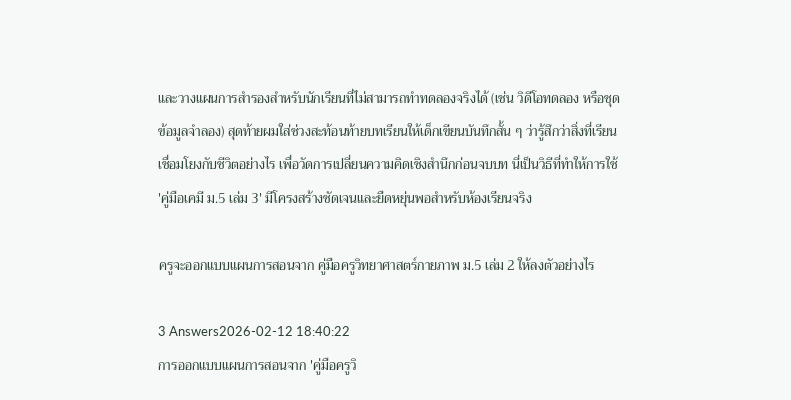และวางแผนการสำรองสำหรับนักเรียนที่ไม่สามารถทำทดลองจริงได้ (เช่น วิดีโอทดลอง หรือชุดข้อมูลจำลอง) สุดท้ายผมใส่ช่วงสะท้อนท้ายบทเรียนให้เด็กเขียนบันทึกสั้น ๆ ว่ารู้สึกว่าสิ่งที่เรียนเชื่อมโยงกับชีวิตอย่างไร เพื่อวัดการเปลี่ยนความคิดเชิงสำนึกก่อนจบบท นี่เป็นวิธีที่ทำให้การใช้ 'คู่มือเคมี ม.5 เล่ม 3' มีโครงสร้างชัดเจนและยืดหยุ่นพอสำหรับห้องเรียนจริง

ครูจะออกแบบแผนการสอนจาก คู่มือครูวิทยาศาสตร์กายภาพ ม.5 เล่ม 2 ให้ลงตัวอย่างไร

3 Answers2026-02-12 18:40:22
การออกแบบแผนการสอนจาก 'คู่มือครูวิ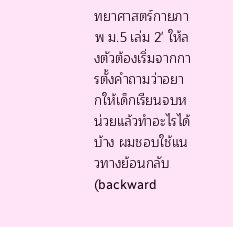ทยาศาสตร์กายภาพ ม.5 เล่ม 2' ให้ลงตัวต้องเริ่มจากการตั้งคำถามว่าอยากให้เด็กเรียนจบหน่วยแล้วทำอะไรได้บ้าง ผมชอบใช้แนวทางย้อนกลับ (backward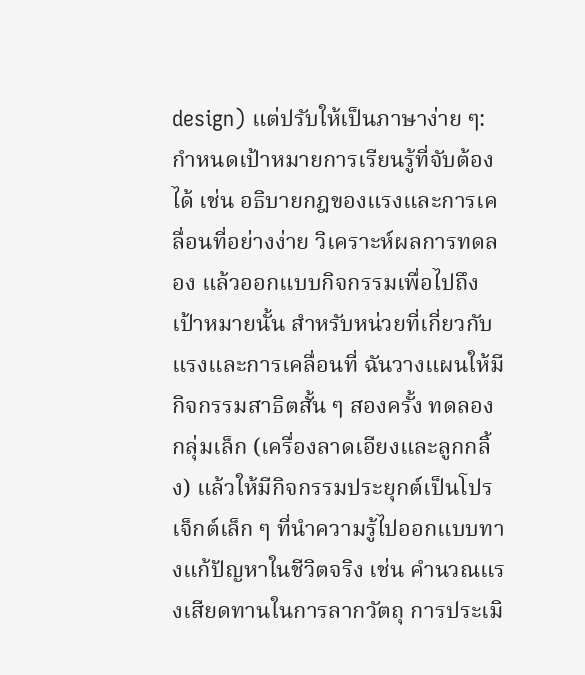design) แต่ปรับให้เป็นภาษาง่าย ๆ: กำหนดเป้าหมายการเรียนรู้ที่จับต้องได้ เช่น อธิบายกฎของแรงและการเคลื่อนที่อย่างง่าย วิเคราะห์ผลการทดลอง แล้วออกแบบกิจกรรมเพื่อไปถึงเป้าหมายนั้น สำหรับหน่วยที่เกี่ยวกับแรงและการเคลื่อนที่ ฉันวางแผนให้มีกิจกรรมสาธิตสั้น ๆ สองครั้ง ทดลองกลุ่มเล็ก (เครื่องลาดเอียงและลูกกลิ้ง) แล้วให้มีกิจกรรมประยุกต์เป็นโปรเจ็กต์เล็ก ๆ ที่นำความรู้ไปออกแบบทางแก้ปัญหาในชีวิตจริง เช่น คำนวณแรงเสียดทานในการลากวัตถุ การประเมิ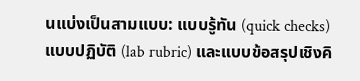นแบ่งเป็นสามแบบ: แบบรู้ทัน (quick checks) แบบปฏิบัติ (lab rubric) และแบบข้อสรุปเชิงคิ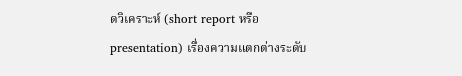ดวิเคราะห์ (short report หรือ presentation) เรื่องความแตกต่างระดับ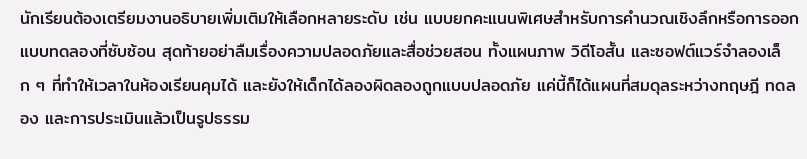นักเรียนต้องเตรียมงานอธิบายเพิ่มเติมให้เลือกหลายระดับ เช่น แบบยกคะแนนพิเศษสำหรับการคำนวณเชิงลึกหรือการออกแบบทดลองที่ซับซ้อน สุดท้ายอย่าลืมเรื่องความปลอดภัยและสื่อช่วยสอน ทั้งแผนภาพ วิดีโอสั้น และซอฟต์แวร์จำลองเล็ก ๆ ที่ทำให้เวลาในห้องเรียนคุมได้ และยังให้เด็กได้ลองผิดลองถูกแบบปลอดภัย แค่นี้ก็ได้แผนที่สมดุลระหว่างทฤษฎี ทดลอง และการประเมินแล้วเป็นรูปธรรม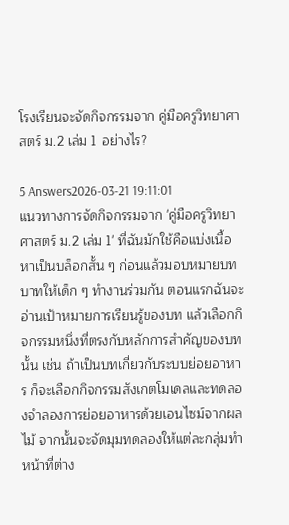โรงเรียนจะจัดกิจกรรมจาก คู่มือครูวิทยาศาสตร์ ม.2 เล่ม 1 อย่างไร?

5 Answers2026-03-21 19:11:01
แนวทางการจัดกิจกรรมจาก 'คู่มือครูวิทยาศาสตร์ ม.2 เล่ม 1' ที่ฉันมักใช้คือแบ่งเนื้อหาเป็นบล็อกสั้น ๆ ก่อนแล้วมอบหมายบทบาทให้เด็ก ๆ ทำงานร่วมกัน ตอนแรกฉันจะอ่านเป้าหมายการเรียนรู้ของบท แล้วเลือกกิจกรรมหนึ่งที่ตรงกับหลักการสำคัญของบทนั้น เช่น ถ้าเป็นบทเกี่ยวกับระบบย่อยอาหาร ก็จะเลือกกิจกรรมสังเกตโมเดลและทดลองจำลองการย่อยอาหารด้วยเอนไซม์จากผลไม้ จากนั้นจะจัดมุมทดลองให้แต่ละกลุ่มทำหน้าที่ต่าง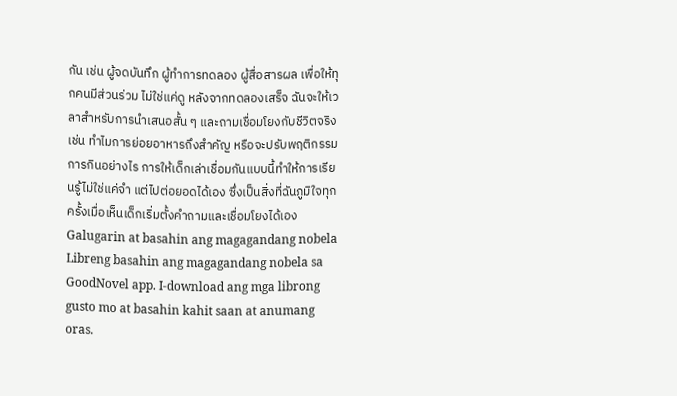กัน เช่น ผู้จดบันทึก ผู้ทำการทดลอง ผู้สื่อสารผล เพื่อให้ทุกคนมีส่วนร่วม ไม่ใช่แค่ดู หลังจากทดลองเสร็จ ฉันจะให้เวลาสำหรับการนำเสนอสั้น ๆ และถามเชื่อมโยงกับชีวิตจริง เช่น ทำไมการย่อยอาหารถึงสำคัญ หรือจะปรับพฤติกรรมการกินอย่างไร การให้เด็กเล่าเชื่อมกันแบบนี้ทำให้การเรียนรู้ไม่ใช่แค่จำ แต่ไปต่อยอดได้เอง ซึ่งเป็นสิ่งที่ฉันภูมิใจทุกครั้งเมื่อเห็นเด็กเริ่มตั้งคำถามและเชื่อมโยงได้เอง
Galugarin at basahin ang magagandang nobela
Libreng basahin ang magagandang nobela sa GoodNovel app. I-download ang mga librong gusto mo at basahin kahit saan at anumang oras.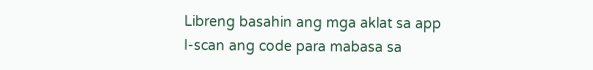Libreng basahin ang mga aklat sa app
I-scan ang code para mabasa sa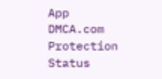App
DMCA.com Protection Status